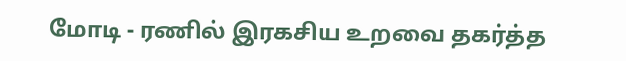மோடி - ரணில் இரகசிய உறவை தகர்த்த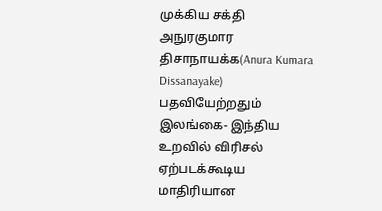முக்கிய சக்தி
அநுரகுமார திசாநாயக்க(Anura Kumara Dissanayake) பதவியேற்றதும் இலங்கை- இந்திய உறவில் விரிசல் ஏற்படக்கூடிய மாதிரியான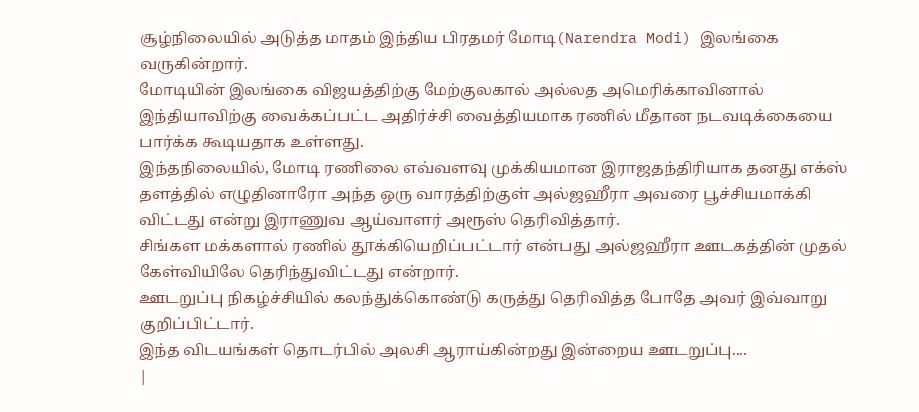சூழ்நிலையில் அடுத்த மாதம் இந்திய பிரதமர் மோடி(Narendra Modi) இலங்கை வருகின்றார்.
மோடியின் இலங்கை விஜயத்திற்கு மேற்குலகால் அல்லத அமெரிக்காவினால் இந்தியாவிற்கு வைக்கப்பட்ட அதிர்ச்சி வைத்தியமாக ரணில் மீதான நடவடிக்கையை பார்க்க கூடியதாக உள்ளது.
இந்தநிலையில், மோடி ரணிலை எவ்வளவு முக்கியமான இராஜதந்திரியாக தனது எக்ஸ் தளத்தில் எழுதினாரோ அந்த ஒரு வாரத்திற்குள் அல்ஜஹீரா அவரை பூச்சியமாக்கி விட்டது என்று இராணுவ ஆய்வாளர் அரூஸ் தெரிவித்தார்.
சிங்கள மக்களால் ரணில் தூக்கியெறிப்பட்டார் என்பது அல்ஜஹீரா ஊடகத்தின் முதல் கேள்வியிலே தெரிந்துவிட்டது என்றார்.
ஊடறுப்பு நிகழ்ச்சியில் கலந்துக்கொண்டு கருத்து தெரிவித்த போதே அவர் இவ்வாறு குறிப்பிட்டார்.
இந்த விடயங்கள் தொடர்பில் அலசி ஆராய்கின்றது இன்றைய ஊடறுப்பு....
|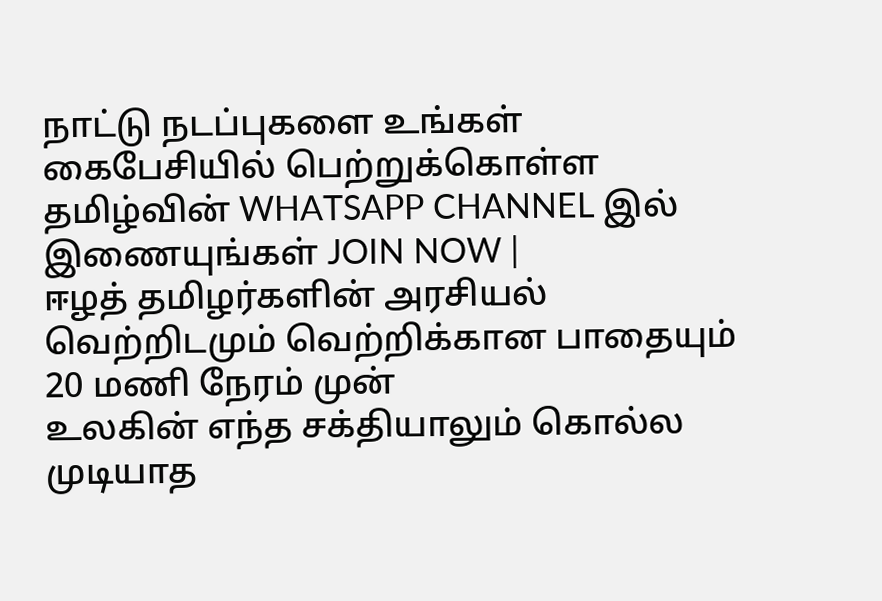நாட்டு நடப்புகளை உங்கள் கைபேசியில் பெற்றுக்கொள்ள தமிழ்வின் WHATSAPP CHANNEL இல் இணையுங்கள் JOIN NOW |
ஈழத் தமிழர்களின் அரசியல் வெற்றிடமும் வெற்றிக்கான பாதையும் 20 மணி நேரம் முன்
உலகின் எந்த சக்தியாலும் கொல்ல முடியாத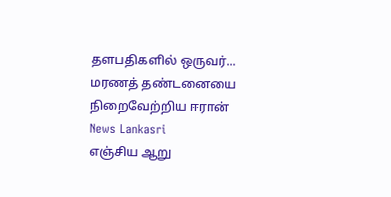தளபதிகளில் ஒருவர்... மரணத் தண்டனையை நிறைவேற்றிய ஈரான் News Lankasri
எஞ்சிய ஆறு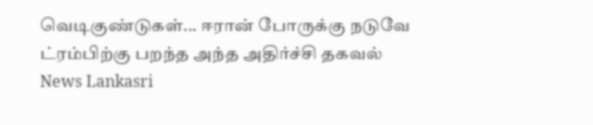வெடிகுண்டுகள்... ஈரான் போருக்கு நடுவே ட்ரம்பிற்கு பறந்த அந்த அதிர்ச்சி தகவல் News Lankasri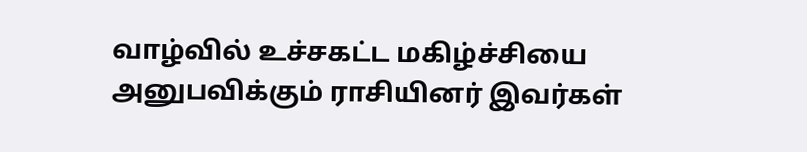வாழ்வில் உச்சகட்ட மகிழ்ச்சியை அனுபவிக்கும் ராசியினர் இவர்கள்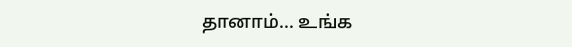தானாம்... உங்க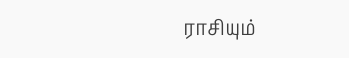ராசியும்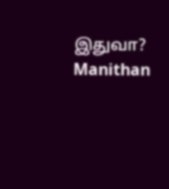இதுவா? Manithan